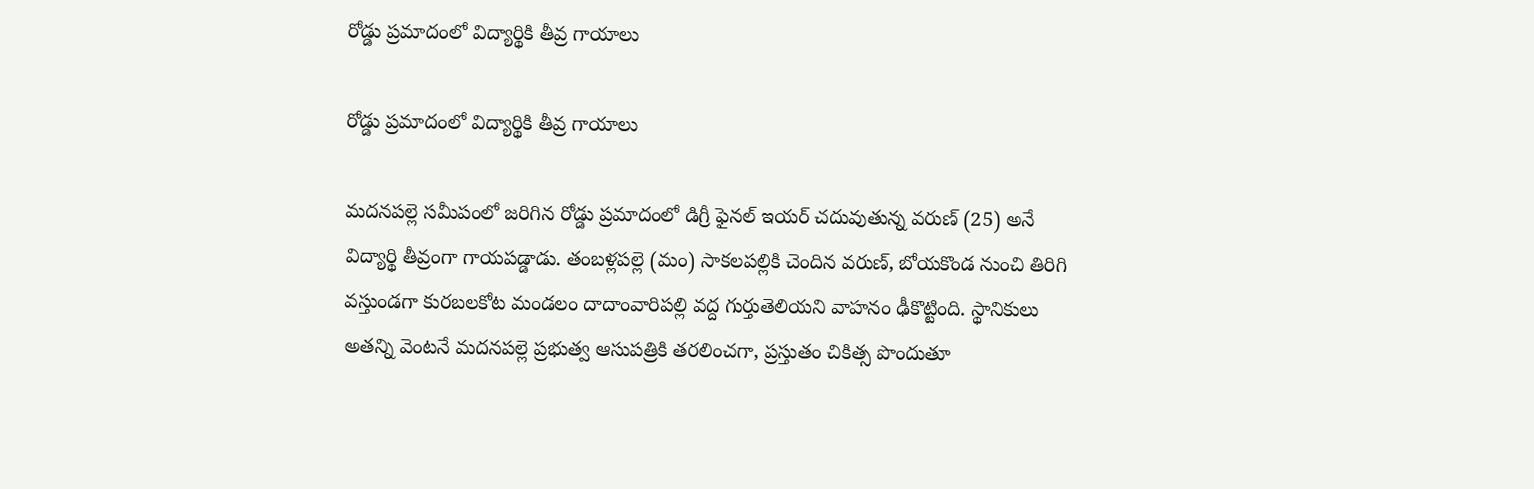రోడ్డు ప్రమాదంలో విద్యార్థికి తీవ్ర గాయాలు

రోడ్డు ప్రమాదంలో విద్యార్థికి తీవ్ర గాయాలు

మదనపల్లె సమీపంలో జరిగిన రోడ్డు ప్రమాదంలో డిగ్రీ ఫైనల్ ఇయర్ చదువుతున్న వరుణ్ (25) అనే విద్యార్థి తీవ్రంగా గాయపడ్డాడు. తంబళ్లపల్లె (మం) సాకలపల్లికి చెందిన వరుణ్, బోయకొండ నుంచి తిరిగి వస్తుండగా కురబలకోట మండలం దాదాంవారిపల్లి వద్ద గుర్తుతెలియని వాహనం ఢీకొట్టింది. స్థానికులు అతన్ని వెంటనే మదనపల్లె ప్రభుత్వ ఆసుపత్రికి తరలించగా, ప్రస్తుతం చికిత్స పొందుతూ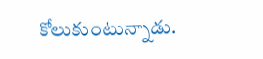కోలుకుంటున్నాడు.